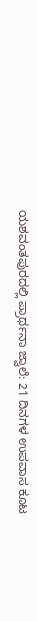ಯಶವಂತಪುರದಲ್ಲಿ ಪ್ರಾರ್ಥನಾ ಜ್ವಾಲೆ: 21 ದಿನಗಳ ಉಪವಾಸ ಕೂಟ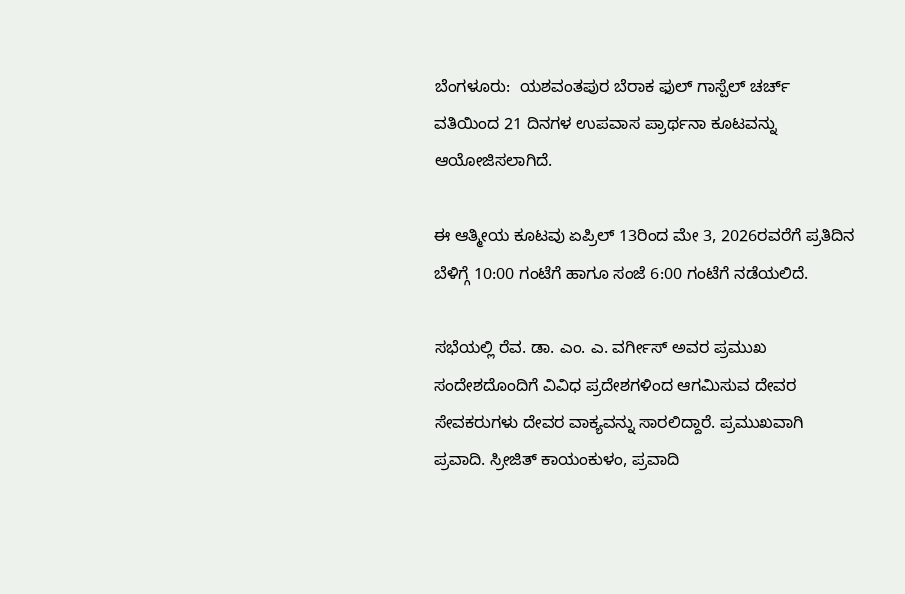ಬೆಂಗಳೂರು:  ಯಶವಂತಪುರ ಬೆರಾಕ ಫುಲ್ ಗಾಸ್ಪೆಲ್ ಚರ್ಚ್ ವತಿಯಿಂದ 21 ದಿನಗಳ ಉಪವಾಸ ಪ್ರಾರ್ಥನಾ ಕೂಟವನ್ನು ಆಯೋಜಿಸಲಾಗಿದೆ.

ಈ ಆತ್ಮೀಯ ಕೂಟವು ಏಪ್ರಿಲ್ 13ರಿಂದ ಮೇ 3, 2026ರವರೆಗೆ ಪ್ರತಿದಿನ ಬೆಳಿಗ್ಗೆ 10:00 ಗಂಟೆಗೆ ಹಾಗೂ ಸಂಜೆ 6:00 ಗಂಟೆಗೆ ನಡೆಯಲಿದೆ.

ಸಭೆಯಲ್ಲಿ ರೆವ. ಡಾ. ಎಂ. ಎ. ವರ್ಗೀಸ್ ಅವರ ಪ್ರಮುಖ ಸಂದೇಶದೊಂದಿಗೆ ವಿವಿಧ ಪ್ರದೇಶಗಳಿಂದ ಆಗಮಿಸುವ ದೇವರ ಸೇವಕರುಗಳು ದೇವರ ವಾಕ್ಯವನ್ನು ಸಾರಲಿದ್ದಾರೆ. ಪ್ರಮುಖವಾಗಿ ಪ್ರವಾದಿ. ಸ್ರೀಜಿತ್ ಕಾಯಂಕುಳಂ, ಪ್ರವಾದಿ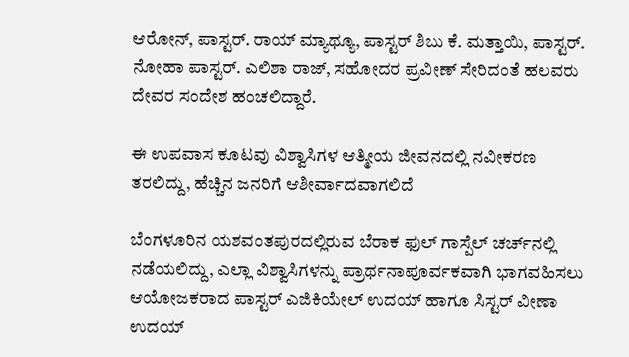ಆರೋನ್, ಪಾಸ್ಟರ್. ರಾಯ್ ಮ್ಯಾಥ್ಯೂ, ಪಾಸ್ಟರ್ ಶಿಬು ಕೆ. ಮತ್ತಾಯಿ, ಪಾಸ್ಟರ್. ನೋಹಾ ಪಾಸ್ಟರ್. ಎಲಿಶಾ ರಾಜ್, ಸಹೋದರ ಪ್ರವೀಣ್ ಸೇರಿದಂತೆ ಹಲವರು ದೇವರ ಸಂದೇಶ ಹಂಚಲಿದ್ದಾರೆ.

ಈ ಉಪವಾಸ ಕೂಟವು ವಿಶ್ವಾಸಿಗಳ ಆತ್ಮೀಯ ಜೀವನದಲ್ಲಿ ನವೀಕರಣ ತರಲಿದ್ದು, ಹೆಚ್ಚಿನ ಜನರಿಗೆ ಆಶೀರ್ವಾದವಾಗಲಿದೆ

ಬೆಂಗಳೂರಿನ ಯಶವಂತಪುರದಲ್ಲಿರುವ ಬೆರಾಕ ಫುಲ್ ಗಾಸ್ಪೆಲ್ ಚರ್ಚ್‌ನಲ್ಲಿ ನಡೆಯಲಿದ್ದು, ಎಲ್ಲಾ ವಿಶ್ವಾಸಿಗಳನ್ನು ಪ್ರಾರ್ಥನಾಪೂರ್ವಕವಾಗಿ ಭಾಗವಹಿಸಲು ಆಯೋಜಕರಾದ ಪಾಸ್ಟರ್ ಎಜಿಕಿಯೇಲ್ ಉದಯ್ ಹಾಗೂ ಸಿಸ್ಟರ್ ವೀಣಾ ಉದಯ್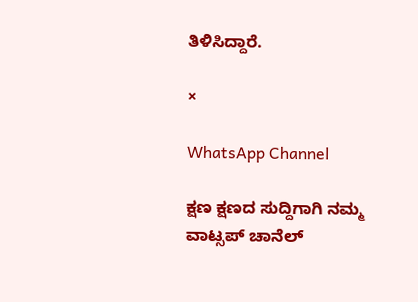ತಿಳಿಸಿದ್ದಾರೆ.

×

WhatsApp Channel

ಕ್ಷಣ ಕ್ಷಣದ ಸುದ್ದಿಗಾಗಿ ನಮ್ಮ ವಾಟ್ಸಪ್ ಚಾನೆಲ್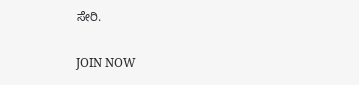ಸೇರಿ.

JOIN NOW